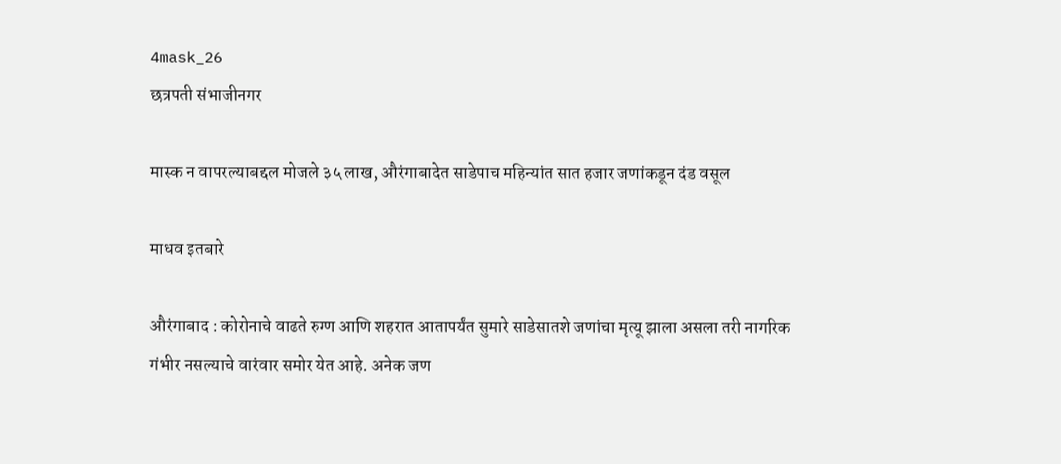4mask_26
छत्रपती संभाजीनगर

मास्क न वापरल्याबद्दल मोजले ३५ लाख, औरंगाबादेत साडेपाच महिन्यांत सात हजार जणांकडून दंड वसूल

माधव इतबारे

औरंगाबाद : कोरोनाचे वाढते रुग्ण आणि शहरात आतापर्यंत सुमारे साडेसातशे जणांचा मृत्यू झाला असला तरी नागरिक गंभीर नसल्याचे वारंवार समोर येत आहे. अनेक जण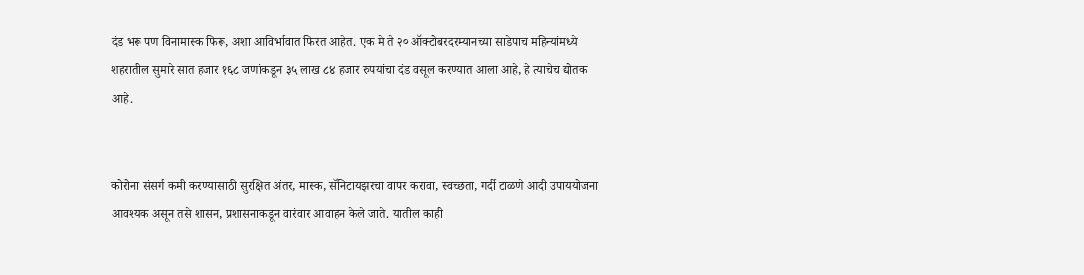दंड भरू पण विनामास्क फिरू, अशा आविर्भावात फिरत आहेत. एक मे ते २० ऑक्टोबरदरम्यानच्या साडेपाच महिन्यांमध्ये शहरातील सुमारे सात हजार १६८ जणांकडून ३५ लाख ८४ हजार रुपयांचा दंड वसूल करण्यात आला आहे, हे त्याचेच द्योतक आहे.


कोरोना संसर्ग कमी करण्यासाठी सुरक्षित अंतर, मास्क, सॅनिटायझरचा वापर करावा, स्वच्छता, गर्दी टाळणे आदी उपाययोजना आवश्यक असून तसे शासन, प्रशासनाकडून वारंवार आवाहन केले जाते. यातील काही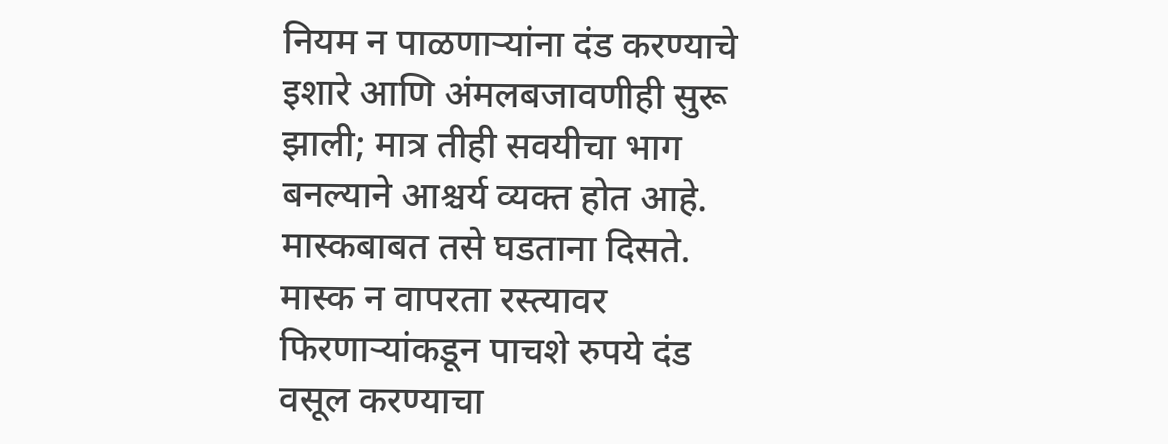नियम न पाळणाऱ्यांना दंड करण्याचे इशारे आणि अंमलबजावणीही सुरू झाली; मात्र तीही सवयीचा भाग बनल्याने आश्चर्य व्यक्त होत आहे. मास्कबाबत तसे घडताना दिसते. मास्क न वापरता रस्त्यावर फिरणाऱ्यांकडून पाचशे रुपये दंड वसूल करण्याचा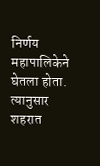निर्णय महापालिकेने घेतला होता. त्यानुसार शहरात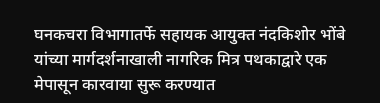घनकचरा विभागातर्फे सहायक आयुक्त नंदकिशोर भोंबे यांच्या मार्गदर्शनाखाली नागरिक मित्र पथकाद्वारे एक मेपासून कारवाया सुरू करण्यात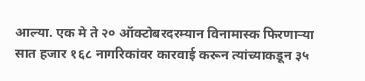आल्या. एक मे ते २० ऑक्टोबरदरम्यान विनामास्क फिरणाऱ्या सात हजार १६८ नागरिकांवर कारवाई करून त्यांच्याकडून ३५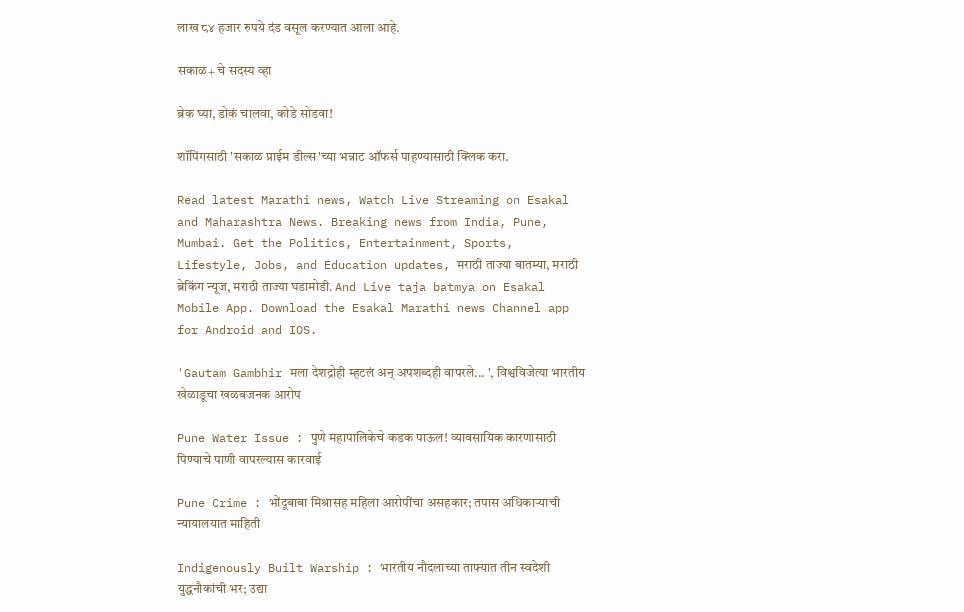लाख ८४ हजार रुपये दंड वसूल करण्यात आला आहे.

सकाळ+ चे सदस्य व्हा

ब्रेक घ्या, डोकं चालवा, कोडे सोडवा!

शॉपिंगसाठी 'सकाळ प्राईम डील्स'च्या भन्नाट ऑफर्स पाहण्यासाठी क्लिक करा.

Read latest Marathi news, Watch Live Streaming on Esakal and Maharashtra News. Breaking news from India, Pune, Mumbai. Get the Politics, Entertainment, Sports, Lifestyle, Jobs, and Education updates, मराठी ताज्या बातम्या, मराठी ब्रेकिंग न्यूज, मराठी ताज्या घडामोडी. And Live taja batmya on Esakal Mobile App. Download the Esakal Marathi news Channel app for Android and IOS.

'Gautam Gambhir मला देशद्रोही म्हटलं अन् अपशब्दही वापरले... ', विश्वविजेत्या भारतीय खेळाडूचा खळबजनक आरोप

Pune Water Issue : पुणे महापालिकेचे कडक पाऊल! व्यावसायिक कारणासाठी पिण्याचे पाणी वापरल्यास कारवाई

Pune Crime : भोंदूबाबा मिश्रासह महिला आरोपींचा असहकार; तपास अधिकाऱ्याची न्यायालयात माहिती

Indigenously Built Warship : भारतीय नौदलाच्या ताफ्यात तीन स्वदेशी युद्धनौकांची भर; उद्या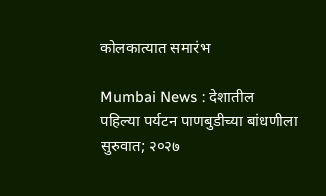कोलकात्यात समारंभ

Mumbai News : देशातील पहिल्या पर्यटन पाणबुडीच्या बांधणीला सुरुवात; २०२७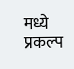मध्ये प्रकल्प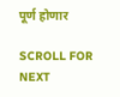पूर्ण होणार

SCROLL FOR NEXT